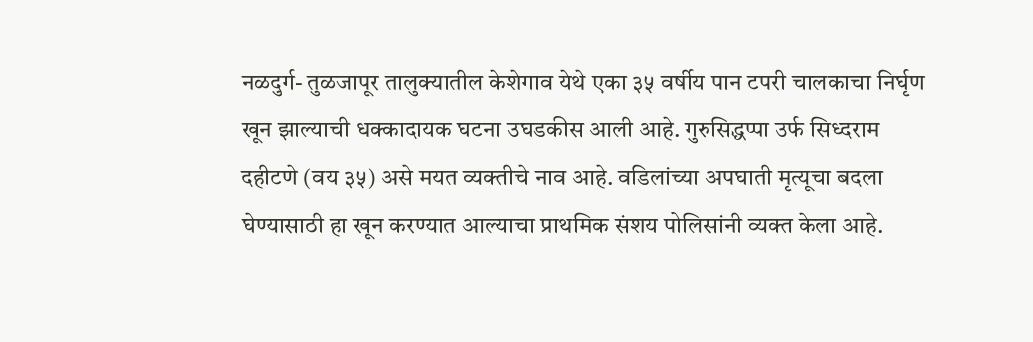नळदुर्ग- तुळजापूर तालुक्यातील केशेगाव येथे एका ३५ वर्षीय पान टपरी चालकाचा निर्घृण खून झाल्याची धक्कादायक घटना उघडकीस आली आहे. गुरुसिद्धप्पा उर्फ सिध्दराम दहीटणे (वय ३५) असे मयत व्यक्तीचे नाव आहे. वडिलांच्या अपघाती मृत्यूचा बदला घेण्यासाठी हा खून करण्यात आल्याचा प्राथमिक संशय पोलिसांनी व्यक्त केला आहे.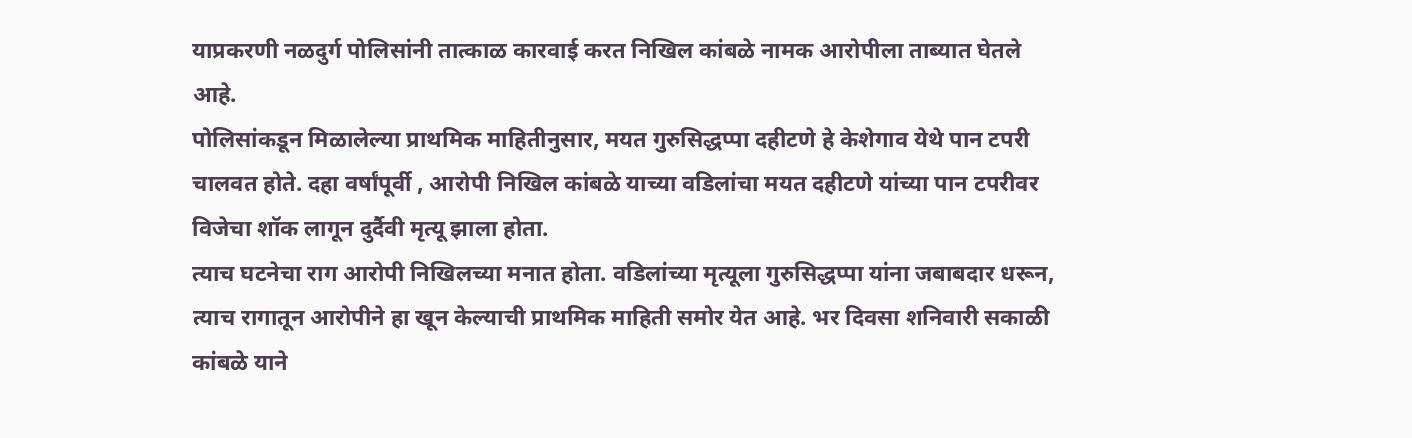याप्रकरणी नळदुर्ग पोलिसांनी तात्काळ कारवाई करत निखिल कांबळे नामक आरोपीला ताब्यात घेतले आहे.
पोलिसांकडून मिळालेल्या प्राथमिक माहितीनुसार, मयत गुरुसिद्धप्पा दहीटणे हे केशेगाव येथे पान टपरी चालवत होते. दहा वर्षांपूर्वी , आरोपी निखिल कांबळे याच्या वडिलांचा मयत दहीटणे यांच्या पान टपरीवर विजेचा शॉक लागून दुर्दैवी मृत्यू झाला होता.
त्याच घटनेचा राग आरोपी निखिलच्या मनात होता. वडिलांच्या मृत्यूला गुरुसिद्धप्पा यांना जबाबदार धरून, त्याच रागातून आरोपीने हा खून केल्याची प्राथमिक माहिती समोर येत आहे. भर दिवसा शनिवारी सकाळी कांबळे याने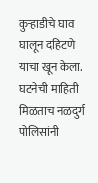कुऱ्हाडीचे घाव घालून दहिटणे याचा खून केला.
घटनेची माहिती मिळताच नळदुर्ग पोलिसांनी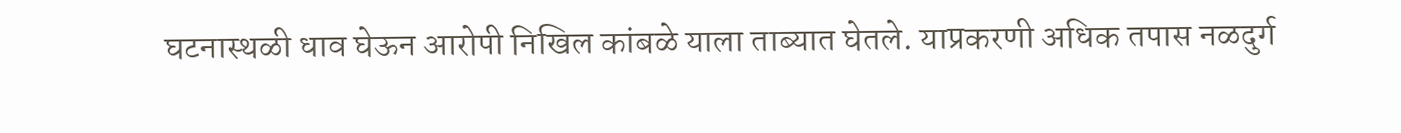घटनास्थळी धाव घेऊन आरोपी निखिल कांबळे याला ताब्यात घेतले. याप्रकरणी अधिक तपास नळदुर्ग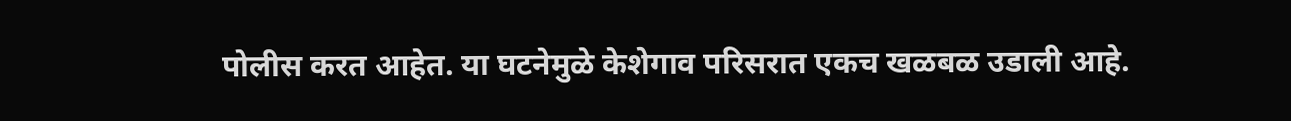पोलीस करत आहेत. या घटनेमुळे केशेगाव परिसरात एकच खळबळ उडाली आहे.